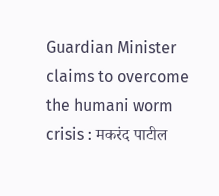Guardian Minister claims to overcome the humani worm crisis : मकरंद पाटील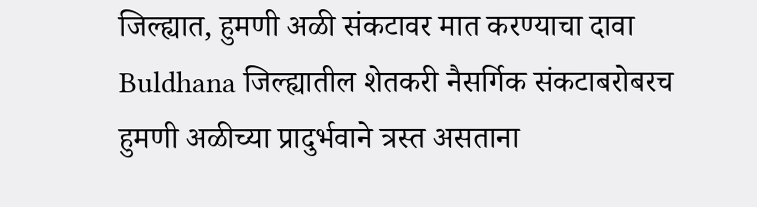जिल्ह्यात, हुमणी अळी संकटावर मात करण्याचा दावा
Buldhana जिल्ह्यातील शेतकरी नैसर्गिक संकटाबरोबरच हुमणी अळीच्या प्रादुर्भवाने त्रस्त असताना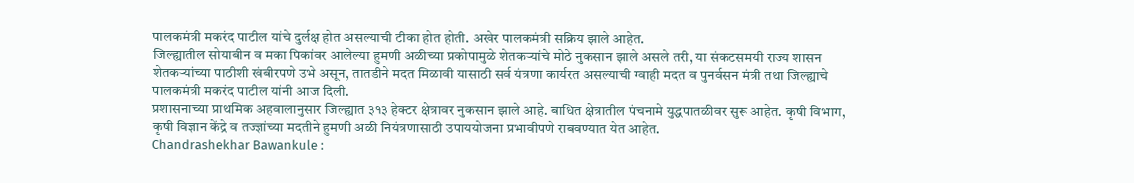पालकमंत्री मकरंद पाटील यांचे दुर्लक्ष होत असल्याची टीका होत होती. अखेर पालकमंत्री सक्रिय झाले आहेत.
जिल्ह्यातील सोयाबीन व मका पिकांवर आलेल्या हुमणी अळीच्या प्रकोपामुळे शेतकऱ्यांचे मोठे नुकसान झाले असले तरी, या संकटसमयी राज्य शासन शेतकऱ्यांच्या पाठीशी खंबीरपणे उभे असून, तातडीने मदत मिळावी यासाठी सर्व यंत्रणा कार्यरत असल्याची ग्वाही मदत व पुनर्वसन मंत्री तथा जिल्ह्याचे पालकमंत्री मकरंद पाटील यांनी आज दिली.
प्रशासनाच्या प्राथमिक अहवालानुसार जिल्ह्यात ३१३ हेक्टर क्षेत्रावर नुकसान झाले आहे. बाधित क्षेत्रातील पंचनामे युद्धपातळीवर सुरू आहेत. कृषी विभाग, कृषी विज्ञान केंद्रे व तज्ज्ञांच्या मदतीने हुमणी अळी नियंत्रणासाठी उपाययोजना प्रभावीपणे राबवण्यात येत आहेत.
Chandrashekhar Bawankule :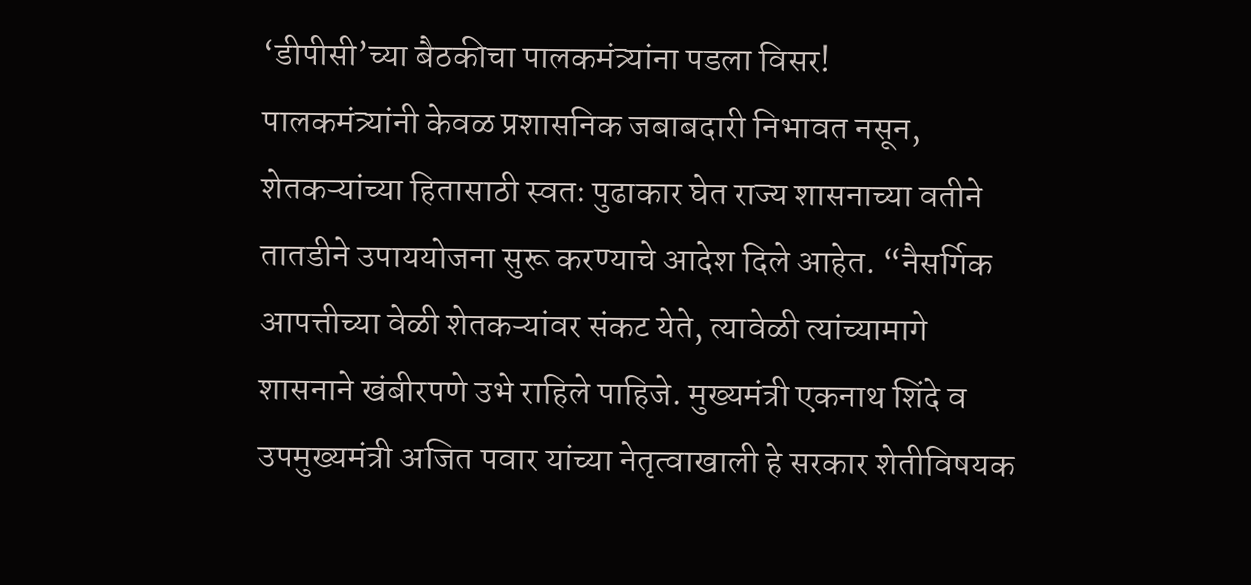‘डीपीसी’च्या बैठकीचा पालकमंत्र्यांना पडला विसर!
पालकमंत्र्यांनी केवळ प्रशासनिक जबाबदारी निभावत नसून, शेतकऱ्यांच्या हितासाठी स्वतः पुढाकार घेत राज्य शासनाच्या वतीने तातडीने उपाययोजना सुरू करण्याचे आदेश दिले आहेत. “नैसर्गिक आपत्तीच्या वेळी शेतकऱ्यांवर संकट येते, त्यावेळी त्यांच्यामागे शासनाने खंबीरपणे उभे राहिले पाहिजे. मुख्यमंत्री एकनाथ शिंदे व उपमुख्यमंत्री अजित पवार यांच्या नेतृत्वाखाली हे सरकार शेतीविषयक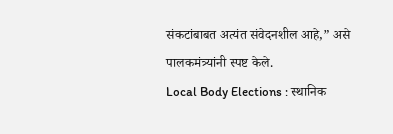संकटांबाबत अत्यंत संवेदनशील आहे,” असे पालकमंत्र्यांनी स्पष्ट केले.
Local Body Elections : स्थानिक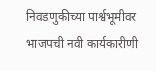निवडणुकीच्या पार्श्वभूमीवर भाजपची नवी कार्यकारीणी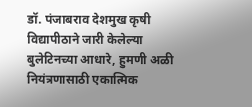डॉ. पंजाबराव देशमुख कृषी विद्यापीठाने जारी केलेल्या बुलेटिनच्या आधारे, हुमणी अळी नियंत्रणासाठी एकात्मिक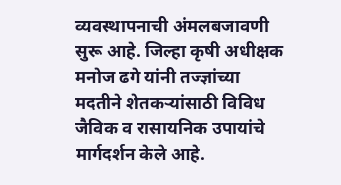व्यवस्थापनाची अंमलबजावणी सुरू आहे. जिल्हा कृषी अधीक्षक मनोज ढगे यांनी तज्ज्ञांच्या मदतीने शेतकऱ्यांसाठी विविध जैविक व रासायनिक उपायांचे मार्गदर्शन केले आहे.